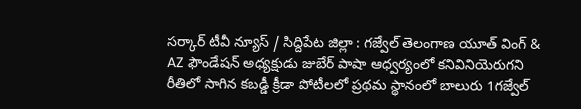సర్కార్ టీవీ న్యూస్ / సిద్దిపేట జిల్లా : గజ్వేల్ తెలంగాణ యూత్ వింగ్ & AZ ఫౌండేషన్ అధ్యక్షుడు జుబేర్ పాషా ఆధ్వర్యంలో కనివినియెరుగని రీతిలో సాగిన కబడ్డీ క్రీడా పోటీలలో ప్రథమ స్థానంలో బాలురు 1గజ్వేల్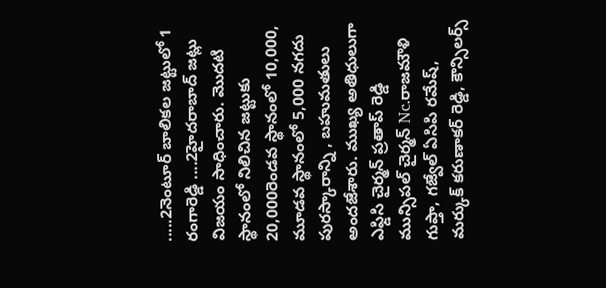.....2నెంటూర్ బాలికల జట్టులో 1 రంగారెడ్డి ....2హైదరాబాద్ జట్లు విజయం సాధించారు. మొదటి స్థానంలో నిలిచిన జట్టుకు 20,000రెండవ స్థానంలో 10,000, మూడవ స్థానంలో 5,000 నగదు పురస్కారాన్ని , బహుమతులు అందజేశారు. ముఖ్య అతిధులుగా ఎఫ్డిసి చైర్మన్ ప్రతాప్ రెడ్డి మున్సిపల్ చైర్మన్ Nc.రాజమౌళి గుప్తా, గజ్వేల్ ఏసిపి రమేష్, మర్కుక్ కరుణాకర్ రెడ్డి, కౌన్సిలర్స్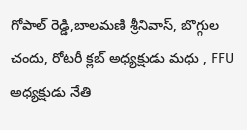గోపాల్ రెడ్డి,బాలమణి శ్రీనివాస్, బొగ్గుల చందు, రోటరీ క్లబ్ అధ్యక్షుడు మధు , FFU అధ్యక్షుడు నేతి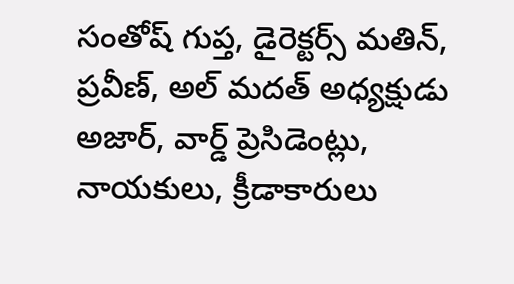సంతోష్ గుప్త, డైరెక్టర్స్ మతిన్, ప్రవీణ్, అల్ మదత్ అధ్యక్షుడు అజార్, వార్డ్ ప్రెసిడెంట్లు, నాయకులు, క్రీడాకారులు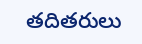తదితరులు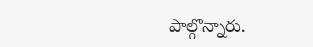పాల్గొన్నారు.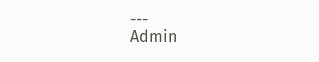---
Admin